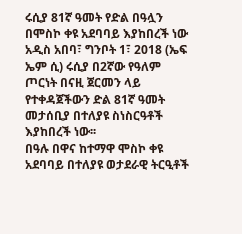ሩሲያ 81ኛ ዓመት የድል በዓሏን በሞስኮ ቀዩ አደባባይ እያከበረች ነው
አዲስ አበባ፣ ግንቦት 1፣ 2018 (ኤፍ ኤም ሲ) ሩሲያ በ2ኛው የዓለም ጦርነት በናዚ ጀርመን ላይ የተቀዳጀችውን ድል 81ኛ ዓመት መታሰቢያ በተለያዩ ስነስርዓቶች እያከበረች ነው፡፡
በዓሉ በዋና ከተማዋ ሞስኮ ቀዩ አደባባይ በተለያዩ ወታደራዊ ትርዒቶች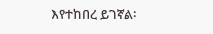እየተከበረ ይገኛል፡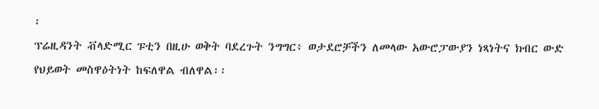፡
ፕሬዚዳንት ቭላድሚር ፑቲን በዚሁ ወቅት ባደረጉት ንግግር፥ ወታደሮቻችን ለመላው አውሮፓውያን ነጻነትና ክብር ውድ የህይወት መስዋዕትነት ከፍለዋል ብለዋል፡፡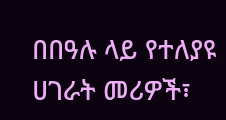በበዓሉ ላይ የተለያዩ ሀገራት መሪዎች፣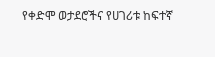የቀድሞ ወታደሮችና የሀገሪቱ ከፍተኛ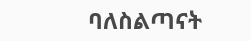ባለስልጣናት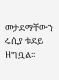መታደማቸውን ሩሲያ ቱደይ ዘግቧል፡፡